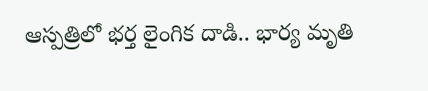ఆస్పత్రిలో భర్త లైంగిక దాడి.. భార్య మృతి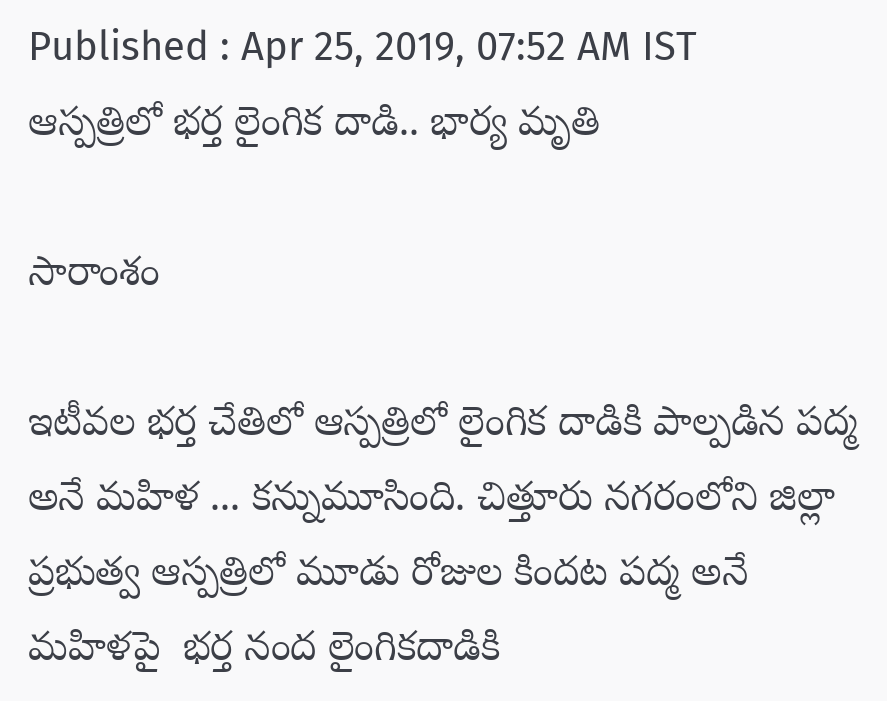Published : Apr 25, 2019, 07:52 AM IST
ఆస్పత్రిలో భర్త లైంగిక దాడి.. భార్య మృతి

సారాంశం

ఇటీవల భర్త చేతిలో ఆస్పత్రిలో లైంగిక దాడికి పాల్పడిన పద్మ అనే మహిళ ... కన్నుమూసింది. చిత్తూరు నగరంలోని జిల్లా ప్రభుత్వ ఆస్పత్రిలో మూడు రోజుల కిందట పద్మ అనే మహిళపై  భర్త నంద లైంగికదాడికి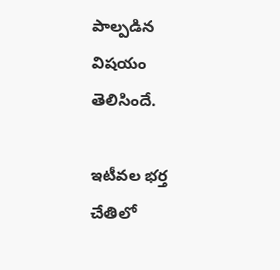పాల్పడిన విషయం తెలిసిందే.

ఇటీవల భర్త చేతిలో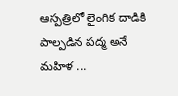ఆస్పత్రిలో లైంగిక దాడికి పాల్పడిన పద్మ అనే మహిళ ...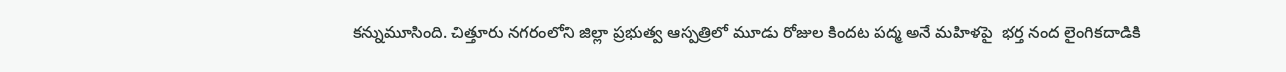కన్నుమూసింది. చిత్తూరు నగరంలోని జిల్లా ప్రభుత్వ ఆస్పత్రిలో మూడు రోజుల కిందట పద్మ అనే మహిళపై  భర్త నంద లైంగికదాడికి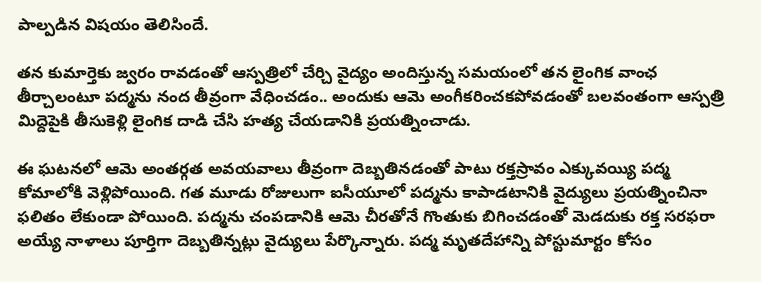పాల్పడిన విషయం తెలిసిందే.

తన కుమార్తెకు జ్వరం రావడంతో ఆస్పత్రిలో చేర్చి వైద్యం అందిస్తున్న సమయంలో తన లైంగిక వాంఛ తీర్చాలంటూ పద్మను నంద తీవ్రంగా వేధించడం.. అందుకు ఆమె అంగీకరించకపోవడంతో బలవంతంగా ఆస్పత్రి మిద్దెపైకి తీసుకెళ్లి లైంగిక దాడి చేసి హత్య చేయడానికి ప్రయత్నించాడు.

ఈ ఘటనలో ఆమె అంతర్గత అవయవాలు తీవ్రంగా దెబ్బతినడంతో పాటు రక్తస్రావం ఎక్కువయ్యి పద్మ కోమాలోకి వెళ్లిపోయింది. గత మూడు రోజులుగా ఐసీయూలో పద్మను కాపాడటానికి వైద్యులు ప్రయత్నించినా ఫలితం లేకుండా పోయింది. పద్మను చంపడానికి ఆమె చీరతోనే గొంతుకు బిగించడంతో మెడదుకు రక్త సరఫరా అయ్యే నాళాలు పూర్తిగా దెబ్బతిన్నట్లు వైద్యులు పేర్కొన్నారు. పద్మ మృతదేహాన్ని పోస్టుమార్టం కోసం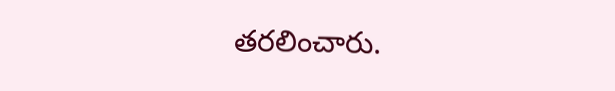తరలించారు.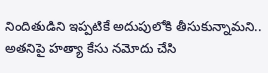నిందితుడిని ఇప్పటికే అదుపులోకి తీసుకున్నామని.. అతనిపై హత్యా కేసు నమోదు చేసి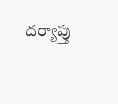దర్యాప్తు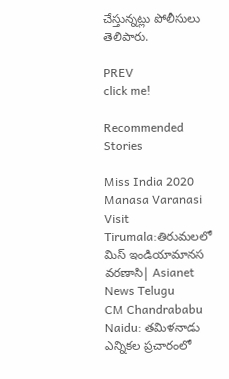చేస్తున్నట్లు పోలీసులు తెలిపారు.

PREV
click me!

Recommended Stories

Miss India 2020 Manasa Varanasi Visit Tirumala:తిరుమలలో మిస్ ఇండియామానస వ‌రణాసి| Asianet News Telugu
CM Chandrababu Naidu: తమిళనాడు ఎన్నికల ప్రచారంలో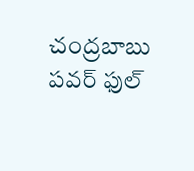చంద్రబాబు పవర్ ఫుల్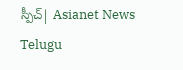స్పీచ్| Asianet News Telugu